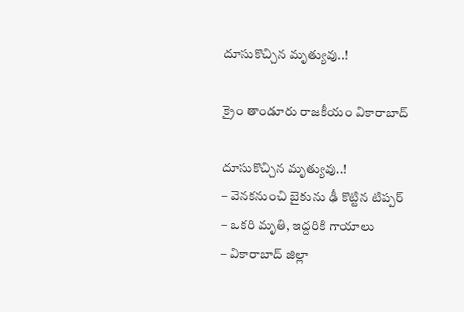దూసుకొచ్చిన మృత్యువు..!

క్రైం తాండూరు రాజకీయం వికారాబాద్

దూసుకొచ్చిన మృత్యువు..!
– వెనకనుంచి బైకును ఢీ కొట్టిన టిప్పర్
– ఒకరి మృతి, ఇద్దరికి గాయాలు
– వికారాబాద్ జిల్లా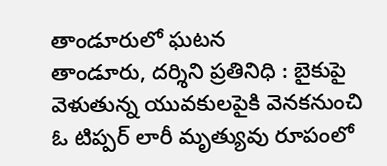తాండూరులో ఘటన
తాండూరు, దర్శిని ప్రతినిధి : బైకుపై వెళుతున్న యువకులపైకి వెనకనుంచి ఓ టిప్పర్ లారీ మృత్యువు రూపంలో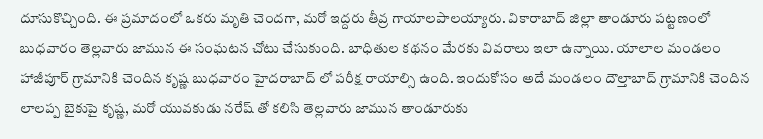దూసుకొచ్చింది. ఈ ప్రమాదంలో ఒకరు మృతి చెందగా, మరో ఇద్దరు తీవ్ర గాయాలపాలయ్యారు. వికారాబాద్ జిల్లా తాండూరు పట్టణంలో బుధవారం తెల్లవారు జామున ఈ సంఘటన చోటు చేసుకుంది. బాధితుల కథనం మేరకు వివరాలు ఇలా ఉన్నాయి. యాలాల మండలం హాజీపూర్ గ్రామానికి చెందిన కృష్ణ బుధవారం హైదరాబాద్ లో పరీక్ష రాయాల్సి ఉంది. ఇందుకోసం అదే మండలం దౌల్తాబాద్ గ్రామానికి చెందిన లాలప్ప బైకుపై కృష్ణ, మరో యువకుడు నరేష్ తో కలిసి తెల్లవారు జామున తాండూరుకు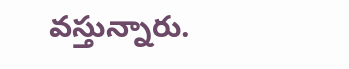వస్తున్నారు.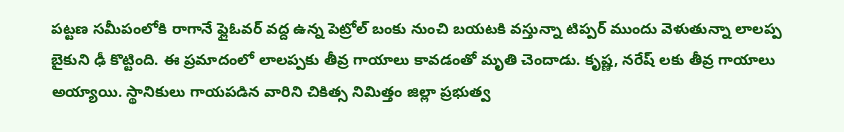పట్టణ సమీపంలోకి రాగానే ఫ్లైఓవర్ వద్ద ఉన్న పెట్రోల్ బంకు నుంచి బయటకి వస్తున్నా టిప్పర్ ముందు వెళుతున్నా లాలప్ప బైకుని ఢీ కొట్టింది. ఈ ప్రమాదంలో లాలప్పకు తీవ్ర గాయాలు కావడంతో మృతి చెందాడు. కృష్ణ, నరేష్ లకు తీవ్ర గాయాలు అయ్యాయి. స్థానికులు గాయపడిన వారిని చికిత్స నిమిత్తం జిల్లా ప్రభుత్వ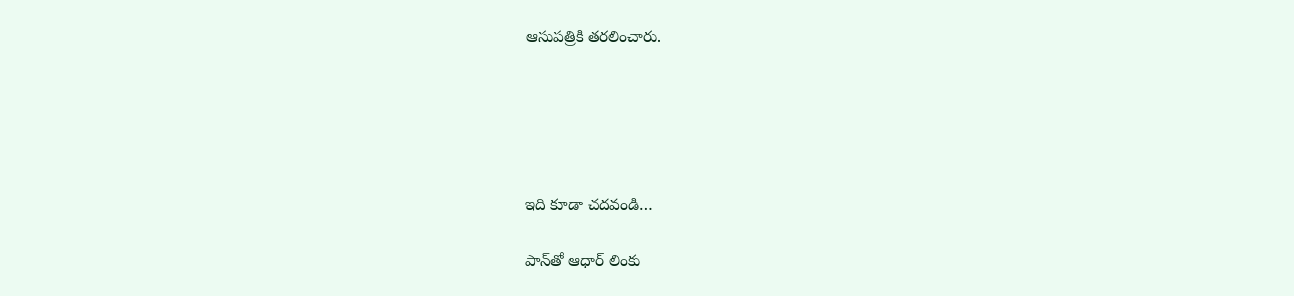ఆసుపత్రికి తరలించారు.





ఇది కూడా చదవండి…

పాన్‌తో ఆధార్‌ లింకు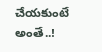చేయకుంటే అంతే..!